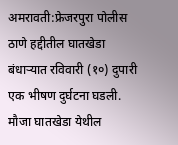अमरावती:फ्रेजरपुरा पोलीस ठाणे हद्दीतील घातखेडा बंधाऱ्यात रविवारी (१०) दुपारी एक भीषण दुर्घटना घडली. मौजा घातखेडा येथील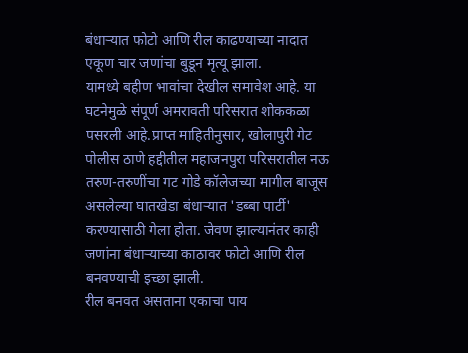बंधाऱ्यात फोटो आणि रील काढण्याच्या नादात एकूण चार जणांचा बुडून मृत्यू झाला.
यामध्ये बहीण भावांचा देखील समावेश आहे. या घटनेमुळे संपूर्ण अमरावती परिसरात शोककळा पसरली आहे.प्राप्त माहितीनुसार, खोलापुरी गेट पोलीस ठाणे हद्दीतील महाजनपुरा परिसरातील नऊ तरुण-तरुणींचा गट गोडे कॉलेजच्या मागील बाजूस असलेल्या घातखेडा बंधाऱ्यात 'डब्बा पार्टी' करण्यासाठी गेला होता. जेवण झाल्यानंतर काही जणांना बंधाऱ्याच्या काठावर फोटो आणि रील बनवण्याची इच्छा झाली.
रील बनवत असताना एकाचा पाय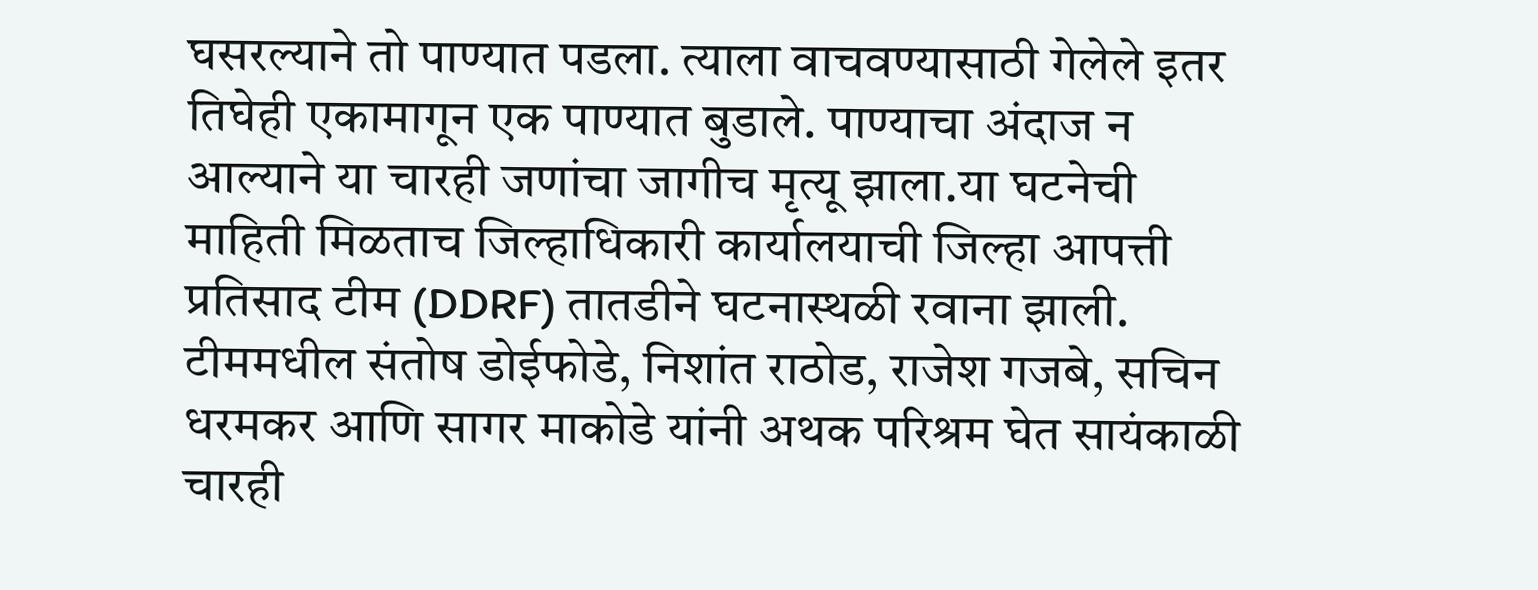घसरल्याने तो पाण्यात पडला. त्याला वाचवण्यासाठी गेलेले इतर तिघेही एकामागून एक पाण्यात बुडाले. पाण्याचा अंदाज न आल्याने या चारही जणांचा जागीच मृत्यू झाला.या घटनेची माहिती मिळताच जिल्हाधिकारी कार्यालयाची जिल्हा आपत्ती प्रतिसाद टीम (DDRF) तातडीने घटनास्थळी रवाना झाली.
टीममधील संतोष डोईफोडे, निशांत राठोड, राजेश गजबे, सचिन धरमकर आणि सागर माकोडे यांनी अथक परिश्रम घेत सायंकाळी चारही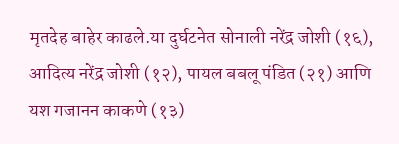मृतदेह बाहेर काढले.या दुर्घटनेत सोनाली नरेंद्र जोशी (१६), आदित्य नरेंद्र जोशी (१२), पायल बबलू पंडित (२१) आणि यश गजानन काकणे (१३)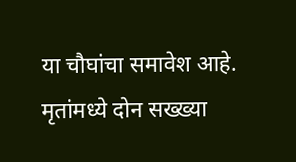या चौघांचा समावेश आहे. मृतांमध्ये दोन सख्ख्या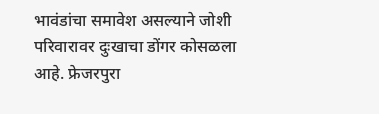भावंडांचा समावेश असल्याने जोशी परिवारावर दुःखाचा डोंगर कोसळला आहे. फ्रेजरपुरा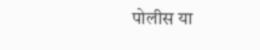पोलीस या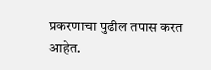प्रकरणाचा पुढील तपास करत आहेत.